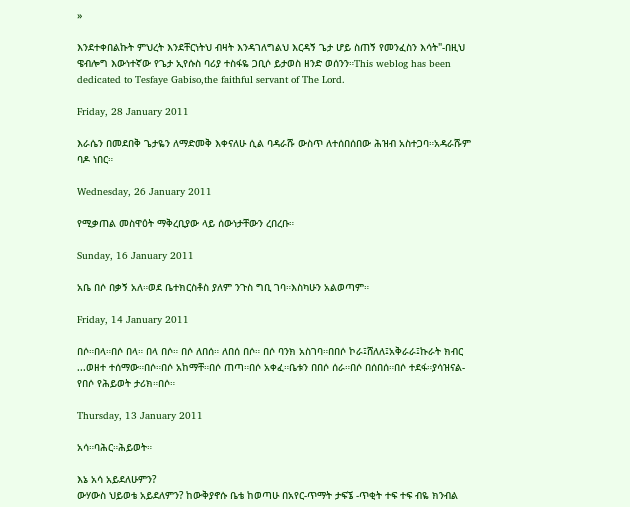»

እንደተቀበልኩት ምህረት እንደቸርነትህ ብዛት እንዳገለግልህ እርዳኝ ጌታ ሆይ ስጠኝ የመንፈስን እሳት"-በዚህ ዌብሎግ እውነተኛው የጌታ ኢየሱስ ባሪያ ተስፋዬ ጋቢሶ ይታወስ ዘንድ ወሰንን።This weblog has been dedicated to Tesfaye Gabiso,the faithful servant of The Lord.

Friday, 28 January 2011

እራሴን በመደበቅ ጌታዬን ለማድመቅ እቀናለሁ ሲል ባዳራሹ ውስጥ ለተሰበሰበው ሕዝብ አስተጋባ።አዳራሹም ባዶ ነበር።

Wednesday, 26 January 2011

የሚቃጠል መስዋዕት ማቅረቢያው ላይ ሰውነታቸውን ረበረቡ።

Sunday, 16 January 2011

አቤ በሶ በቃኝ አለ።ወደ ቤተክርስቶስ ያለም ንጉስ ግቢ ገባ።እስካሁን አልወጣም።

Friday, 14 January 2011

በሶ።በላ።በሶ በላ። በላ በሶ። በሶ ለበሰ። ለበሰ በሶ። በሶ ባንክ አስገባ።በበሶ ኮራ፤ሸለለ፤አቅራራ፤ኩራት ክብር ...ወዘተ ተሰማው።በሶ።በሶ አከማቸ።በሶ ጠጣ።በሶ አቀፈ።ቤቱን በበሶ ሰራ።በሶ በሰበሰ።በሶ ተደፋ።ያሳዝናል-የበሶ የሕይወት ታሪክ።በሶ።

Thursday, 13 January 2011

አሳ።ባሕር።ሕይወት።

እኔ አሳ አይደለሁምን?
ውሃውስ ህይወቴ አይደለምን? ከውቅያኖሱ ቤቴ ከወጣሁ በአየር-ጥማት ታፍኜ -ጥቂት ተፍ ተፍ ብዬ ክንብል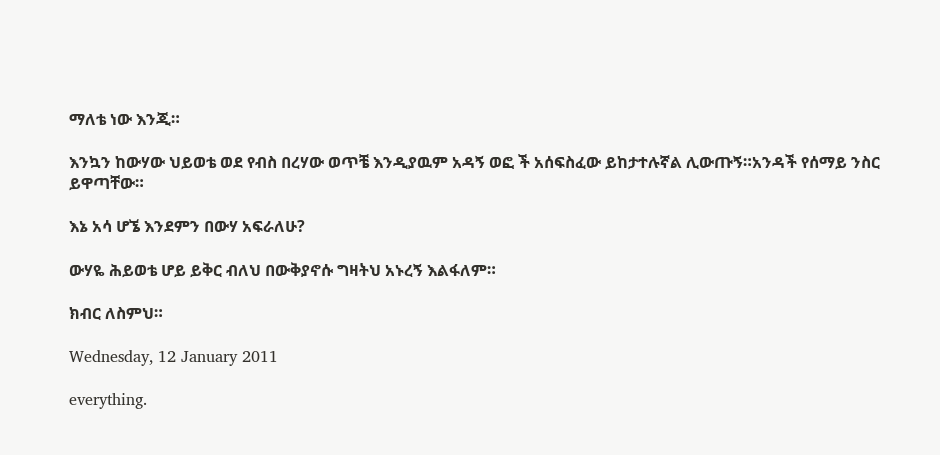ማለቴ ነው እንጂ።

እንኳን ከውሃው ህይወቴ ወደ የብስ በረሃው ወጥቼ እንዲያዉም አዳኝ ወፎ ች አሰፍስፈው ይከታተሉኛል ሊውጡኝ።አንዳች የሰማይ ንስር ይዋጣቸው።

እኔ አሳ ሆኜ እንደምን በውሃ አፍራለሁ?

ውሃዬ ሕይወቴ ሆይ ይቅር ብለህ በውቅያኖሱ ግዛትህ አኑረኝ እልፋለም።

ክብር ለስምህ።

Wednesday, 12 January 2011

everything.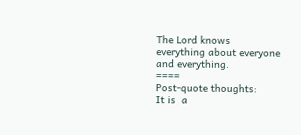The Lord knows everything about everyone and everything.
====
Post-quote thoughts:
It is  a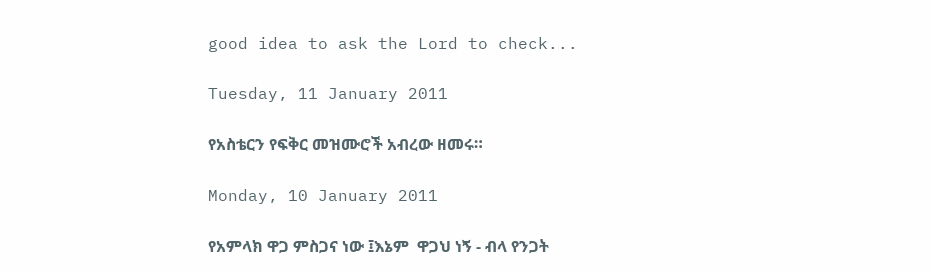good idea to ask the Lord to check...

Tuesday, 11 January 2011

የአስቴርን የፍቅር መዝሙሮች አብረው ዘመሩ።

Monday, 10 January 2011

የአምላክ ዋጋ ምስጋና ነው ፤እኔም  ዋጋህ ነኝ - ብላ የንጋት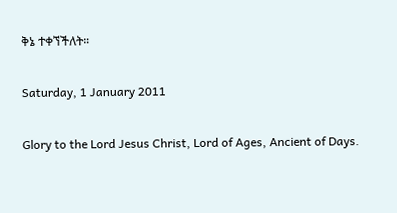ቅኔ ተቀኘችለት።

Saturday, 1 January 2011

Glory to the Lord Jesus Christ, Lord of Ages, Ancient of Days.